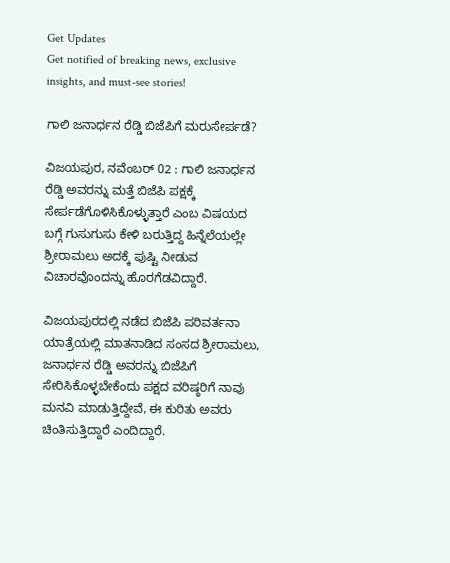Get Updates
Get notified of breaking news, exclusive insights, and must-see stories!

ಗಾಲಿ ಜನಾರ್ಧನ ರೆಡ್ಡಿ ಬಿಜೆಪಿಗೆ ಮರುಸೇರ್ಪಡೆ?

ವಿಜಯಪುರ, ನವೆಂಬರ್ 02 : ಗಾಲಿ ಜನಾರ್ಧನ ರೆಡ್ಡಿ ಅವರನ್ನು ಮತ್ತೆ ಬಿಜೆಪಿ ಪಕ್ಷಕ್ಕೆ ಸೇರ್ಪಡೆಗೊಳಿಸಿಕೊಳ್ಳುತ್ತಾರೆ ಎಂಬ ವಿಷಯದ ಬಗ್ಗೆ ಗುಸುಗುಸು ಕೇಳಿ ಬರುತ್ತಿದ್ದ ಹಿನ್ನೆಲೆಯಲ್ಲೇ ಶ್ರೀರಾಮಲು ಅದಕ್ಕೆ ಪುಷ್ಟಿ ನೀಡುವ ವಿಚಾರವೊಂದನ್ನು ಹೊರಗೆಡವಿದ್ದಾರೆ.

ವಿಜಯಪುರದಲ್ಲಿ ನಡೆದ ಬಿಜೆಪಿ ಪರಿವರ್ತನಾ ಯಾತ್ರೆಯಲ್ಲಿ ಮಾತನಾಡಿದ ಸಂಸದ ಶ್ರೀರಾಮಲು, ಜನಾರ್ಧನ ರೆಡ್ಡಿ ಅವರನ್ನು ಬಿಜೆಪಿಗೆ ಸೇರಿಸಿಕೊಳ್ಳಬೇಕೆಂದು ಪಕ್ಷದ ವರಿಷ್ಠರಿಗೆ ನಾವು ಮನವಿ ಮಾಡುತ್ತಿದ್ದೇವೆ, ಈ ಕುರಿತು ಅವರು ಚಿಂತಿಸುತ್ತಿದ್ದಾರೆ ಎಂದಿದ್ದಾರೆ.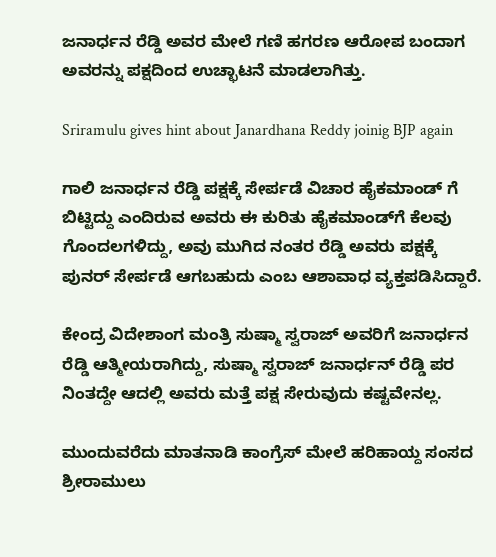ಜನಾರ್ಧನ ರೆಡ್ಡಿ ಅವರ ಮೇಲೆ ಗಣಿ ಹಗರಣ ಆರೋಪ ಬಂದಾಗ ಅವರನ್ನು ಪಕ್ಷದಿಂದ ಉಚ್ಛಾಟನೆ ಮಾಡಲಾಗಿತ್ತು.

Sriramulu gives hint about Janardhana Reddy joinig BJP again

ಗಾಲಿ ಜನಾರ್ಧನ ರೆಡ್ಡಿ ಪಕ್ಷಕ್ಕೆ ಸೇರ್ಪಡೆ ವಿಚಾರ ಹೈಕಮಾಂಡ್ ಗೆ ಬಿಟ್ಟಿದ್ದು ಎಂದಿರುವ ಅವರು ಈ ಕುರಿತು ಹೈಕಮಾಂಡ್‌ಗೆ ಕೆಲವು ಗೊಂದಲಗಳಿದ್ದು, ಅವು ಮುಗಿದ ನಂತರ ರೆಡ್ಡಿ ಅವರು ಪಕ್ಷಕ್ಕೆ ಪುನರ್ ಸೇರ್ಪಡೆ ಆಗಬಹುದು ಎಂಬ ಆಶಾವಾಧ ವ್ಯಕ್ತಪಡಿಸಿದ್ದಾರೆ.

ಕೇಂದ್ರ ವಿದೇಶಾಂಗ ಮಂತ್ರಿ ಸುಷ್ಮಾ ಸ್ವರಾಜ್ ಅವರಿಗೆ ಜನಾರ್ಧನ ರೆಡ್ಡಿ ಆತ್ಮೀಯರಾಗಿದ್ದು, ಸುಷ್ಮಾ ಸ್ವರಾಜ್ ಜನಾರ್ಧನ್ ರೆಡ್ಡಿ ಪರ ನಿಂತದ್ದೇ ಆದಲ್ಲಿ ಅವರು ಮತ್ತೆ ಪಕ್ಷ ಸೇರುವುದು ಕಷ್ಟವೇನಲ್ಲ.

ಮುಂದುವರೆದು ಮಾತನಾಡಿ ಕಾಂಗ್ರೆಸ್ ಮೇಲೆ ಹರಿಹಾಯ್ದ ಸಂಸದ ಶ್ರೀರಾಮುಲು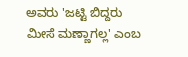ಅವರು 'ಜಟ್ಟಿ ಬಿದ್ದರು ಮೀಸೆ ಮಣ್ಣಾಗಲ್ಲ' ಎಂಬ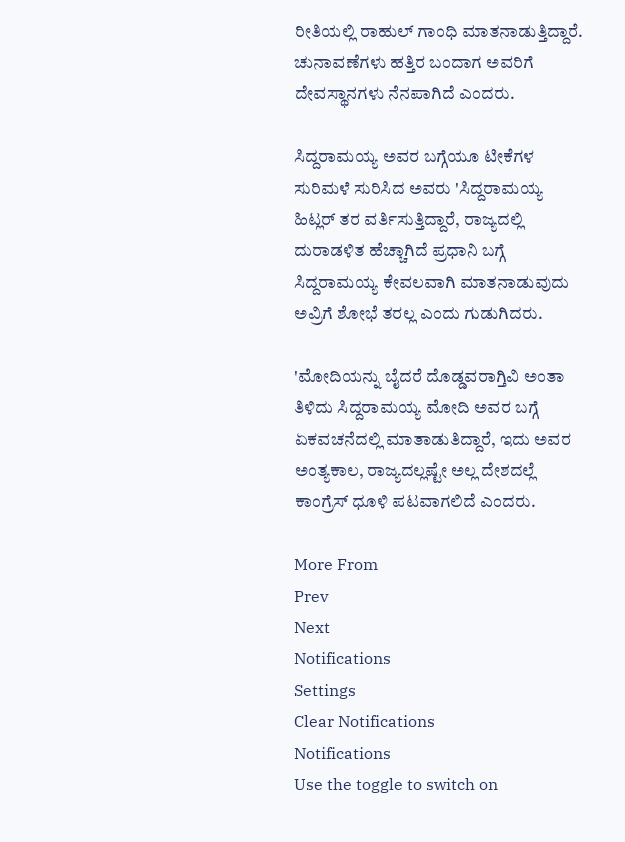ರೀತಿಯಲ್ಲಿ ರಾಹುಲ್ ಗಾಂಧಿ ಮಾತನಾಡುತ್ತಿದ್ದಾರೆ. ಚುನಾವಣೆಗಳು ಹತ್ತಿರ ಬಂದಾಗ ಅವರಿಗೆ ದೇವಸ್ಥಾನಗಳು ನೆನಪಾಗಿದೆ ಎಂದರು.

ಸಿದ್ದರಾಮಯ್ಯ ಅವರ ಬಗ್ಗೆಯೂ ಟೀಕೆಗಳ ಸುರಿಮಳೆ ಸುರಿಸಿದ ಅವರು 'ಸಿದ್ದರಾಮಯ್ಯ ಹಿಟ್ಲರ್ ತರ ವರ್ತಿಸುತ್ತಿದ್ದಾರೆ, ರಾಜ್ಯದಲ್ಲಿ ದುರಾಡಳಿತ ಹೆಚ್ಚಾಗಿದೆ ಪ್ರಧಾನಿ ಬಗ್ಗೆ ಸಿದ್ದರಾಮಯ್ಯ ಕೇವಲವಾಗಿ ಮಾತನಾಡುವುದು ಅವ್ರಿಗೆ ಶೋಭೆ ತರಲ್ಲ ಎಂದು ಗುಡುಗಿದರು.

'ಮೋದಿಯನ್ನು ಬೈದರೆ ದೊಡ್ಡವರಾಗ್ತಿವಿ ಅಂತಾ ತಿಳಿದು ಸಿದ್ದರಾಮಯ್ಯ ಮೋದಿ ಅವರ ಬಗ್ಗೆ ಏಕವಚನೆದಲ್ಲಿ ಮಾತಾಡುತಿದ್ದಾರೆ, ಇದು ಅವರ ಅಂತ್ಯಕಾಲ, ರಾಜ್ಯದಲ್ಲಷ್ಟೇ ಅಲ್ಲ ದೇಶದಲ್ಲೆ ಕಾಂಗ್ರೆಸ್ ಧೂಳಿ ಪಟವಾಗಲಿದೆ ಎಂದರು.

More From
Prev
Next
Notifications
Settings
Clear Notifications
Notifications
Use the toggle to switch on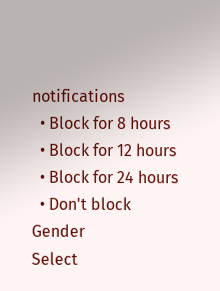notifications
  • Block for 8 hours
  • Block for 12 hours
  • Block for 24 hours
  • Don't block
Gender
Select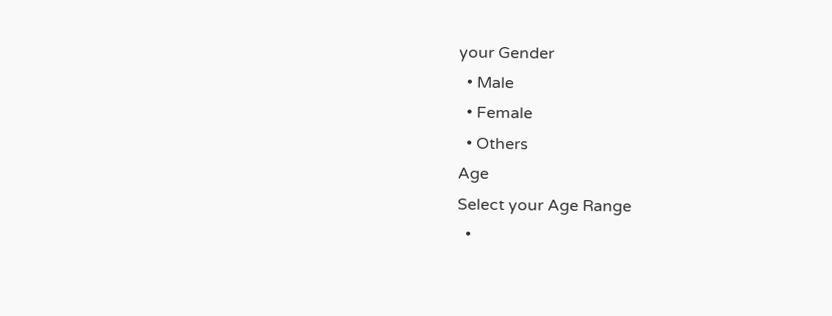your Gender
  • Male
  • Female
  • Others
Age
Select your Age Range
  •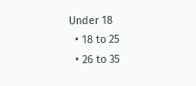Under 18
  • 18 to 25
  • 26 to 35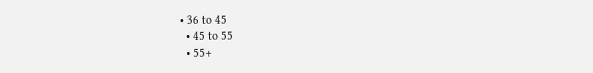• 36 to 45
  • 45 to 55
  • 55+